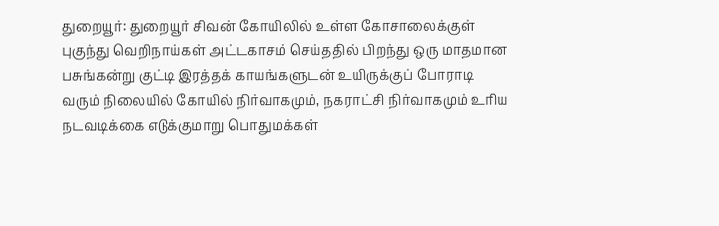துறையூர்: துறையூர் சிவன் கோயிலில் உள்ள கோசாலைக்குள் புகுந்து வெறிநாய்கள் அட்டகாசம் செய்ததில் பிறந்து ஒரு மாதமான பசுங்கன்று குட்டி இரத்தக் காயங்களுடன் உயிருக்குப் போராடி வரும் நிலையில் கோயில் நிர்வாகமும், நகராட்சி நிர்வாகமும் உரிய நடவடிக்கை எடுக்குமாறு பொதுமக்கள்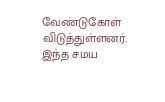வேண்டுகோள் விடுத்துள்ளனர்.
இந்த சமய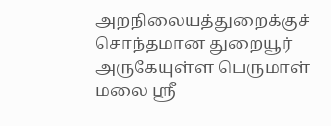அறநிலையத்துறைக்குச் சொந்தமான துறையூர் அருகேயுள்ள பெருமாள் மலை ஸ்ரீ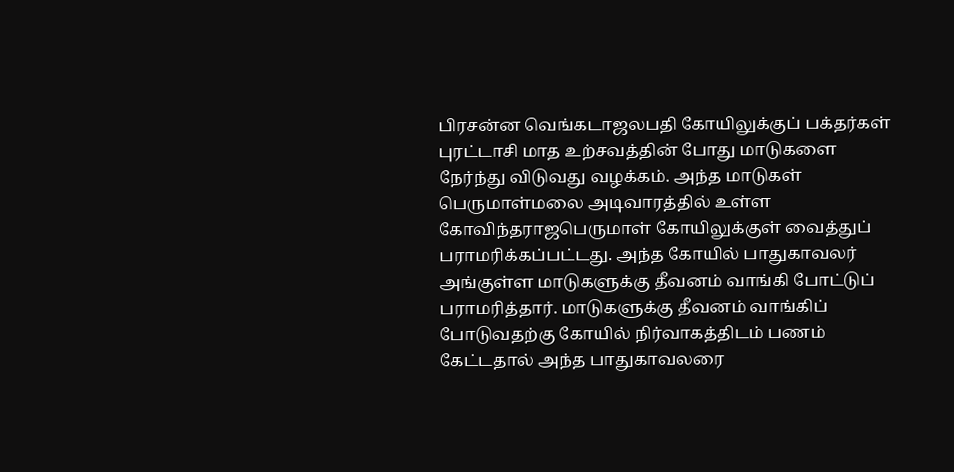பிரசன்ன வெங்கடாஜலபதி கோயிலுக்குப் பக்தர்கள் புரட்டாசி மாத உற்சவத்தின் போது மாடுகளை நேர்ந்து விடுவது வழக்கம். அந்த மாடுகள் பெருமாள்மலை அடிவாரத்தில் உள்ள கோவிந்தராஜபெருமாள் கோயிலுக்குள் வைத்துப் பராமரிக்கப்பட்டது. அந்த கோயில் பாதுகாவலர் அங்குள்ள மாடுகளுக்கு தீவனம் வாங்கி போட்டுப் பராமரித்தார். மாடுகளுக்கு தீவனம் வாங்கிப் போடுவதற்கு கோயில் நிர்வாகத்திடம் பணம் கேட்டதால் அந்த பாதுகாவலரை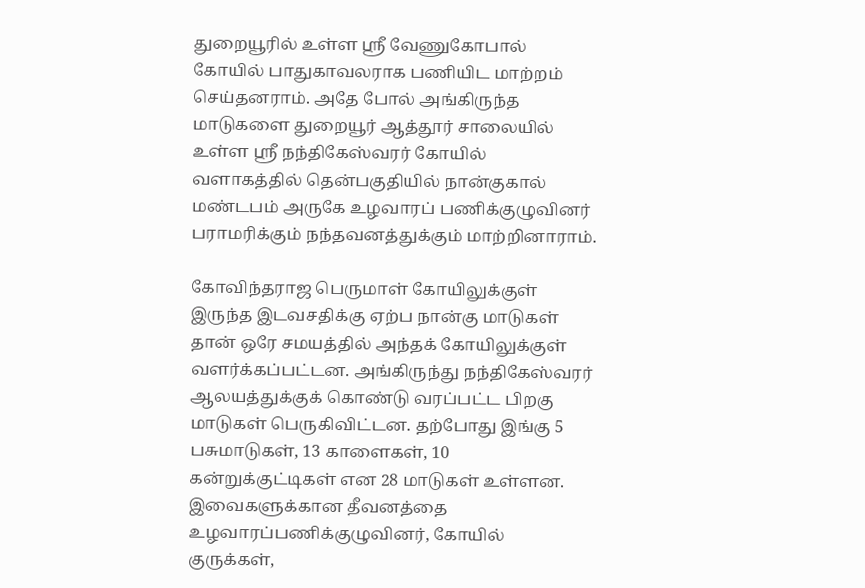துறையூரில் உள்ள ஸ்ரீ வேணுகோபால் கோயில் பாதுகாவலராக பணியிட மாற்றம் செய்தனராம். அதே போல் அங்கிருந்த மாடுகளை துறையூர் ஆத்தூர் சாலையில் உள்ள ஸ்ரீ நந்திகேஸ்வரர் கோயில் வளாகத்தில் தென்பகுதியில் நான்குகால் மண்டபம் அருகே உழவாரப் பணிக்குழுவினர் பராமரிக்கும் நந்தவனத்துக்கும் மாற்றினாராம்.

கோவிந்தராஜ பெருமாள் கோயிலுக்குள் இருந்த இடவசதிக்கு ஏற்ப நான்கு மாடுகள் தான் ஒரே சமயத்தில் அந்தக் கோயிலுக்குள் வளர்க்கப்பட்டன. அங்கிருந்து நந்திகேஸ்வரர் ஆலயத்துக்குக் கொண்டு வரப்பட்ட பிறகு மாடுகள் பெருகிவிட்டன. தற்போது இங்கு 5 பசுமாடுகள், 13 காளைகள், 10 கன்றுக்குட்டிகள் என 28 மாடுகள் உள்ளன. இவைகளுக்கான தீவனத்தை உழவாரப்பணிக்குழுவினர், கோயில் குருக்கள்,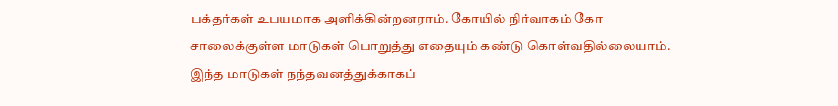பக்தர்கள் உபயமாக அளிக்கின்றனராம். கோயில் நிர்வாகம் கோ சாலைக்குள்ள மாடுகள் பொறுத்து எதையும் கண்டு கொள்வதில்லையாம். இந்த மாடுகள் நந்தவனத்துக்காகப்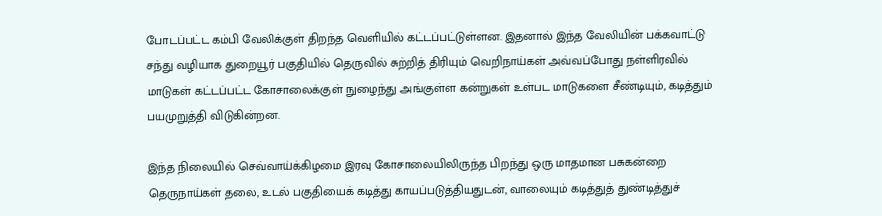போடப்பட்ட கம்பி வேலிக்குள் திறந்த வெளியில் கட்டப்பட்டுள்ளன. இதனால் இந்த வேலியின் பக்கவாட்டு சந்து வழியாக துறையூர் பகுதியில் தெருவில் சுற்றித் திரியும் வெறிநாய்கள் அவ்வப்போது நள்ளிரவில் மாடுகள் கட்டப்பட்ட கோசாலைக்குள் நுழைந்து அங்குள்ள கன்றுகள் உள்பட மாடுகளை சீண்டியும், கடித்தும் பயமுறுத்தி விடுகின்றன.

இந்த நிலையில் செவ்வாய்க்கிழமை இரவு கோசாலையிலிருந்த பிறந்து ஒரு மாதமான பசுகன்றை தெருநாய்கள் தலை, உடல் பகுதியைக் கடித்து காயப்படுத்தியதுடன், வாலையும் கடித்துத் துண்டித்துச்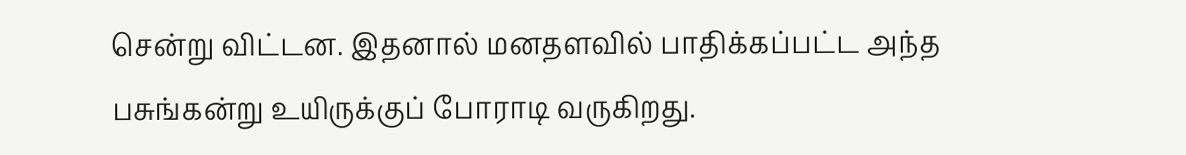சென்று விட்டன. இதனால் மனதளவில் பாதிக்கப்பட்ட அந்த பசுங்கன்று உயிருக்குப் போராடி வருகிறது.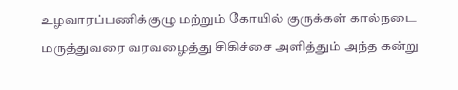உழவாரப்பணிக்குழு மற்றும் கோயில் குருக்கள் கால்நடை மருத்துவரை வரவழைத்து சிகிச்சை அளித்தும் அந்த கன்று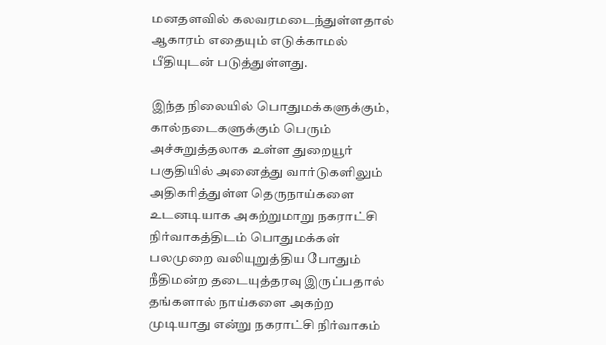மனதளவில் கலவரமடைந்துள்ளதால் ஆகாரம் எதையும் எடுக்காமல் பீதியுடன் படுத்துள்ளது.

இந்த நிலையில் பொதுமக்களுக்கும், கால்நடைகளுக்கும் பெரும் அச்சுறுத்தலாக உள்ள துறையூர் பகுதியில் அனைத்து வார்டுகளிலும் அதிகரித்துள்ள தெருநாய்களை உடனடியாக அகற்றுமாறு நகராட்சி நிர்வாகத்திடம் பொதுமக்கள் பலமுறை வலியுறுத்திய போதும் நீதிமன்ற தடையுத்தரவு இருப்பதால் தங்களால் நாய்களை அகற்ற முடியாது என்று நகராட்சி நிர்வாகம்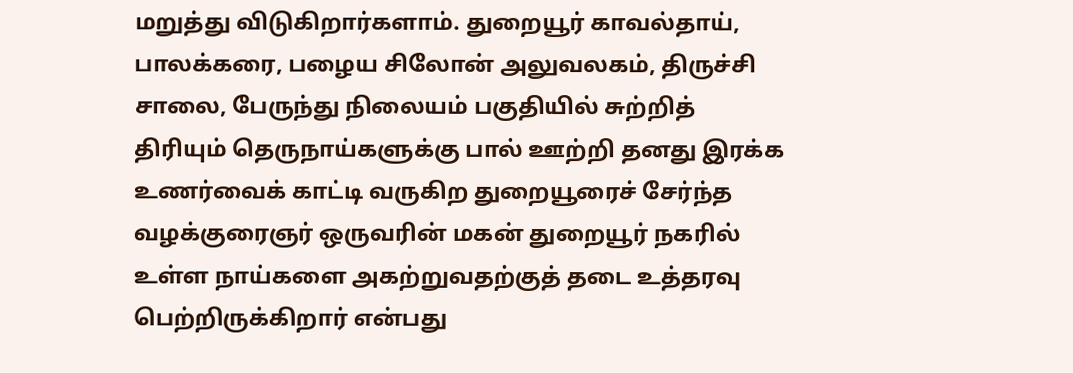மறுத்து விடுகிறார்களாம். துறையூர் காவல்தாய், பாலக்கரை, பழைய சிலோன் அலுவலகம், திருச்சி சாலை, பேருந்து நிலையம் பகுதியில் சுற்றித் திரியும் தெருநாய்களுக்கு பால் ஊற்றி தனது இரக்க உணர்வைக் காட்டி வருகிற துறையூரைச் சேர்ந்த வழக்குரைஞர் ஒருவரின் மகன் துறையூர் நகரில் உள்ள நாய்களை அகற்றுவதற்குத் தடை உத்தரவு பெற்றிருக்கிறார் என்பது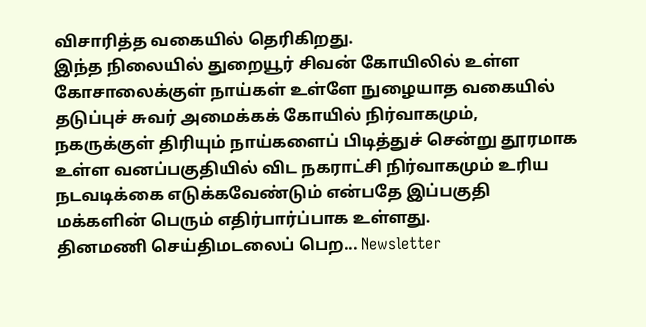விசாரித்த வகையில் தெரிகிறது.
இந்த நிலையில் துறையூர் சிவன் கோயிலில் உள்ள கோசாலைக்குள் நாய்கள் உள்ளே நுழையாத வகையில் தடுப்புச் சுவர் அமைக்கக் கோயில் நிர்வாகமும், நகருக்குள் திரியும் நாய்களைப் பிடித்துச் சென்று தூரமாக உள்ள வனப்பகுதியில் விட நகராட்சி நிர்வாகமும் உரிய நடவடிக்கை எடுக்கவேண்டும் என்பதே இப்பகுதி மக்களின் பெரும் எதிர்பார்ப்பாக உள்ளது.
தினமணி செய்திமடலைப் பெற... Newsletter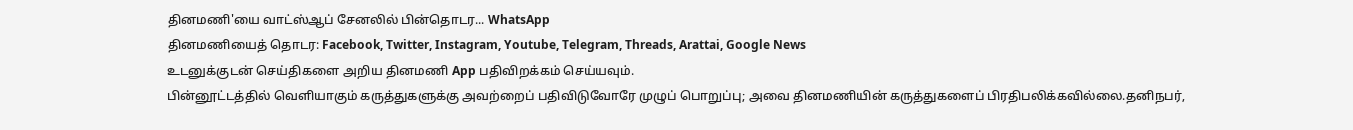தினமணி'யை வாட்ஸ்ஆப் சேனலில் பின்தொடர... WhatsApp
தினமணியைத் தொடர: Facebook, Twitter, Instagram, Youtube, Telegram, Threads, Arattai, Google News
உடனுக்குடன் செய்திகளை அறிய தினமணி App பதிவிறக்கம் செய்யவும்.
பின்னூட்டத்தில் வெளியாகும் கருத்துகளுக்கு அவற்றைப் பதிவிடுவோரே முழுப் பொறுப்பு; அவை தினமணியின் கருத்துகளைப் பிரதிபலிக்கவில்லை.தனிநபர்,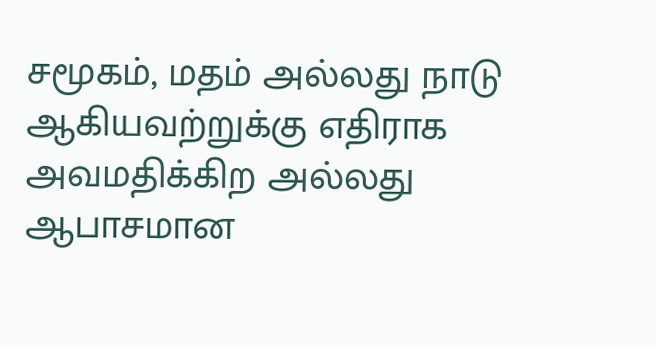சமூகம், மதம் அல்லது நாடு ஆகியவற்றுக்கு எதிராக அவமதிக்கிற அல்லது ஆபாசமான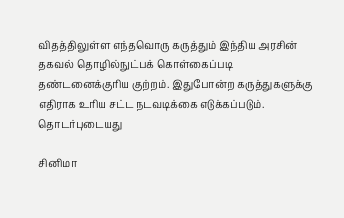விதத்திலுள்ள எந்தவொரு கருத்தும் இந்திய அரசின் தகவல் தொழில்நுட்பக் கொள்கைப்படி தண்டனைக்குரிய குற்றம். இதுபோன்ற கருத்துகளுக்கு எதிராக உரிய சட்ட நடவடிக்கை எடுக்கப்படும்.
தொடர்புடையது

சினிமா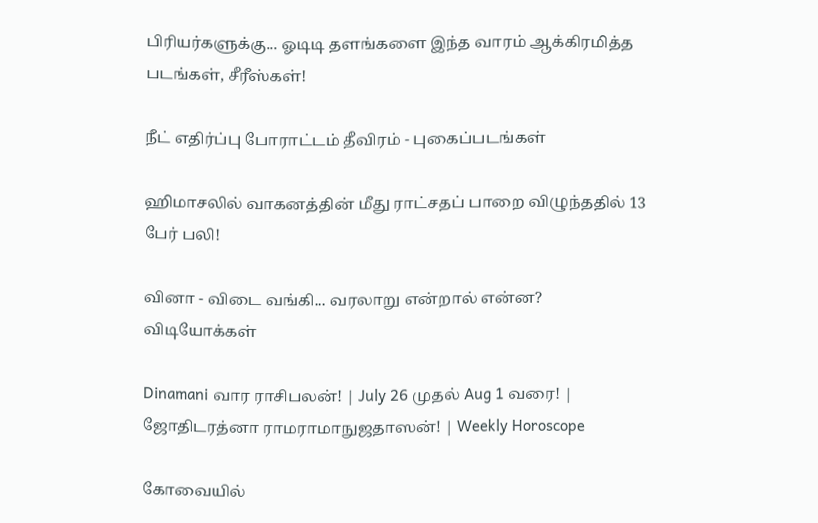பிரியர்களுக்கு... ஓடிடி தளங்களை இந்த வாரம் ஆக்கிரமித்த படங்கள், சீரீஸ்கள்!

நீட் எதிர்ப்பு போராட்டம் தீவிரம் - புகைப்படங்கள்

ஹிமாசலில் வாகனத்தின் மீது ராட்சதப் பாறை விழுந்ததில் 13 பேர் பலி!

வினா - விடை வங்கி... வரலாறு என்றால் என்ன?
விடியோக்கள்

Dinamani வார ராசிபலன்! | July 26 முதல் Aug 1 வரை! | ஜோதிடரத்னா ராமராமாநுஜதாஸன்! | Weekly Horoscope

கோவையில்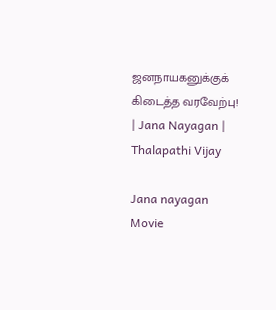ஜனநாயகனுக்குக் கிடைத்த வரவேற்பு! | Jana Nayagan | Thalapathi Vijay

Jana nayagan Movie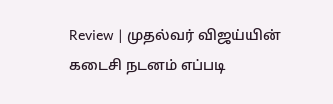Review | முதல்வர் விஜய்யின் கடைசி நடனம் எப்படி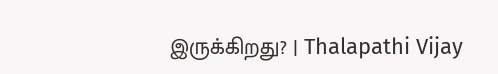இருக்கிறது? | Thalapathi Vijay